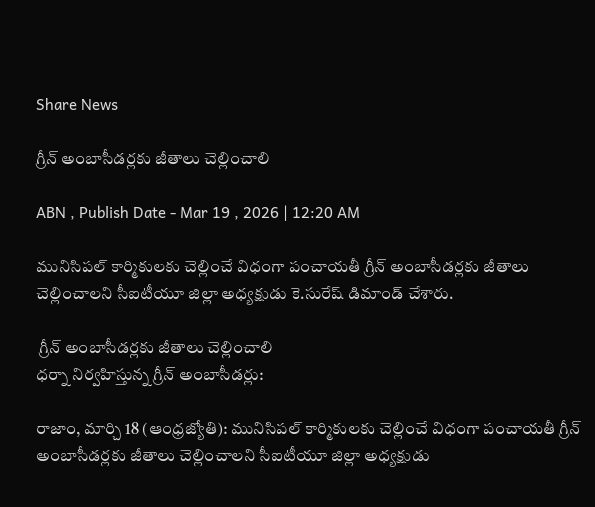Share News

గ్రీన్‌ అంబాసీడర్లకు జీతాలు చెల్లించాలి

ABN , Publish Date - Mar 19 , 2026 | 12:20 AM

మునిసిపల్‌ కార్మికులకు చెల్లించే విధంగా పంచాయతీ గ్రీన్‌ అంబాసీడర్లకు జీతాలు చెల్లించాలని సీఐటీయూ జిల్లా అధ్యక్షుడు కె.సురేష్‌ డిమాండ్‌ చేశారు.

 గ్రీన్‌ అంబాసీడర్లకు జీతాలు చెల్లించాలి
ధర్నా నిర్వహిస్తున్న గ్రీన్‌ అంబాసీడర్లు:

రాజాం, మార్చి 18 (ఆంధ్రజ్యోతి): మునిసిపల్‌ కార్మికులకు చెల్లించే విధంగా పంచాయతీ గ్రీన్‌ అంబాసీడర్లకు జీతాలు చెల్లించాలని సీఐటీయూ జిల్లా అధ్యక్షుడు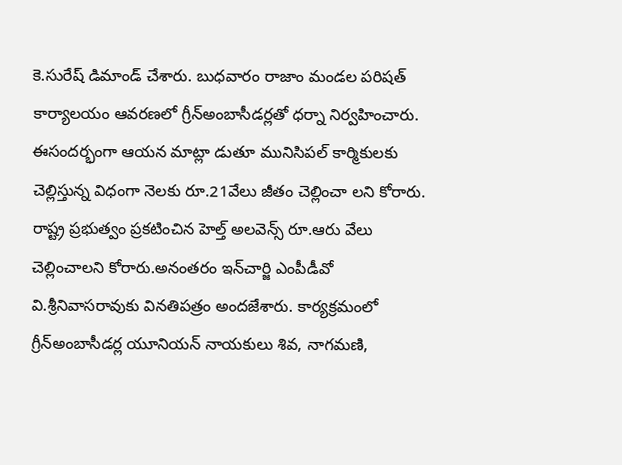కె.సురేష్‌ డిమాండ్‌ చేశారు. బుధవారం రాజాం మండల పరిషత్‌ కార్యాలయం ఆవరణలో గ్రీన్‌అంబాసీడర్లతో ధర్నా నిర్వహించారు. ఈసందర్భంగా ఆయన మాట్లా డుతూ మునిసిపల్‌ కార్మికులకు చెల్లిస్తున్న విధంగా నెలకు రూ.21వేలు జీతం చెల్లించా లని కోరారు. రాష్ట్ర ప్రభుత్వం ప్రకటించిన హెల్త్‌ అలవెన్స్‌ రూ.ఆరు వేలు చెల్లించాలని కోరారు.అనంతరం ఇన్‌చార్జి ఎంపీడీవో వి.శ్రీనివాసరావుకు వినతిపత్రం అందజేశారు. కార్యక్రమంలో గ్రీన్‌అంబాసీడర్ల యూనియన్‌ నాయకులు శివ, నాగమణి,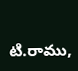టి.రాము,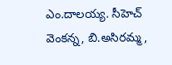ఎం.దాలయ్య. సీహెచ్‌ వెంకన్న, బి.అసిరమ్మ,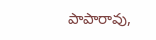పాపారావు,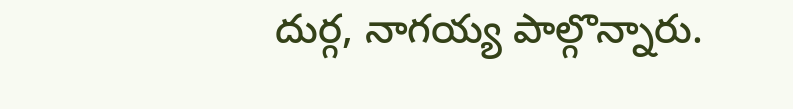దుర్గ, నాగయ్య పాల్గొన్నారు.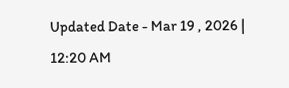Updated Date - Mar 19 , 2026 | 12:20 AM